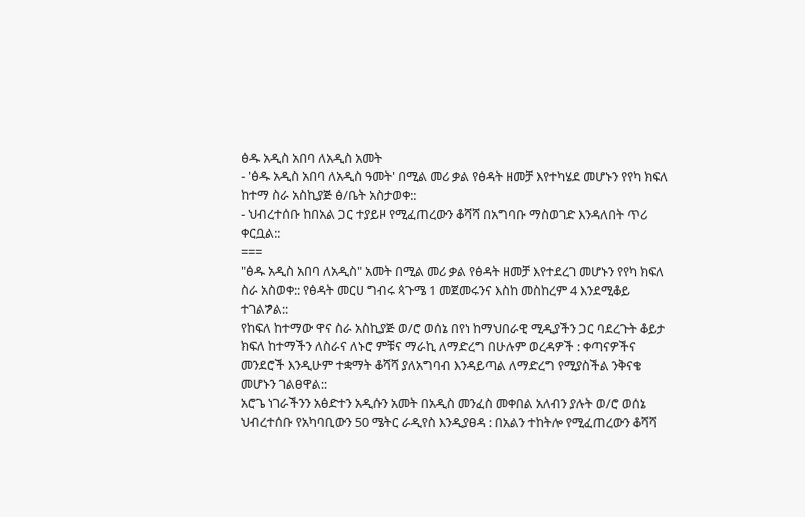ፅዱ አዲስ አበባ ለአዲስ አመት
- 'ፅዱ አዲስ አበባ ለአዲስ ዓመት' በሚል መሪ ቃል የፅዳት ዘመቻ እየተካሄደ መሆኑን የየካ ክፍለ ከተማ ስራ አስኪያጅ ፅ/ቤት አስታወቀ::
- ህብረተሰቡ ከበአል ጋር ተያይዞ የሚፈጠረውን ቆሻሻ በአግባቡ ማስወገድ እንዳለበት ጥሪ ቀርቧል::
===
"ፅዱ አዲስ አበባ ለአዲስ" አመት በሚል መሪ ቃል የፅዳት ዘመቻ እየተደረገ መሆኑን የየካ ክፍለ ስራ አስወቀ:: የፅዳት መርሀ ግብሩ ጳጉሜ 1 መጀመሩንና እስከ መስከረም 4 እንደሚቆይ ተገልፇል::
የከፍለ ከተማው ዋና ስራ አስኪያጅ ወ/ሮ ወሰኔ በየነ ከማህበራዊ ሚዲያችን ጋር ባደረጉት ቆይታ ክፍለ ከተማችን ለስራና ለኑሮ ምቹና ማራኪ ለማድረግ በሁሉም ወረዳዎች : ቀጣናዎችና መንደሮች እንዲሁም ተቋማት ቆሻሻ ያለአግባብ እንዳይጣል ለማድረግ የሚያስችል ንቅናቄ መሆኑን ገልፀዋል::
አሮጌ ነገራችንን አፅድተን አዲሱን አመት በአዲስ መንፈስ መቀበል አለብን ያሉት ወ/ሮ ወሰኔ ህብረተሰቡ የአካባቢውን 50 ሜትር ራዲየስ እንዲያፀዳ : በአልን ተከትሎ የሚፈጠረውን ቆሻሻ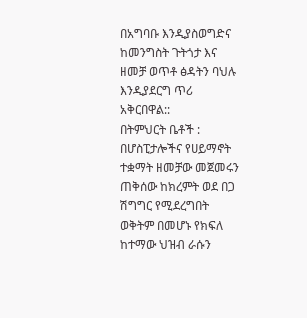በአግባቡ እንዲያስወግድና ከመንግስት ጉትጎታ እና ዘመቻ ወጥቶ ፅዳትን ባህሉ እንዲያደርግ ጥሪ አቅርበዋል::
በትምህርት ቤቶች : በሆስፒታሎችና የሀይማኖት ተቋማት ዘመቻው መጀመሩን ጠቅሰው ከክረምት ወደ በጋ ሽግግር የሚደረግበት ወቅትም በመሆኑ የክፍለ ከተማው ህዝብ ራሱን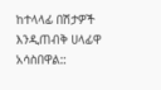ከተላላፊ በሽታዎች እንዲጠብቅ ሀላፊዋ አሳስበዋል::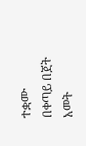ተቋሙ በቀጣይ በጀት አመት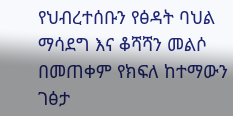የህብረተሰቡን የፅዳት ባህል ማሳደግ እና ቆሻሻን መልሶ በመጠቀም የክፍለ ከተማውን ገፅታ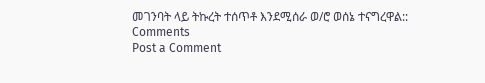መገንባት ላይ ትኩረት ተሰጥቶ እንደሚሰራ ወ/ሮ ወሰኔ ተናግረዋል::
Comments
Post a Comment